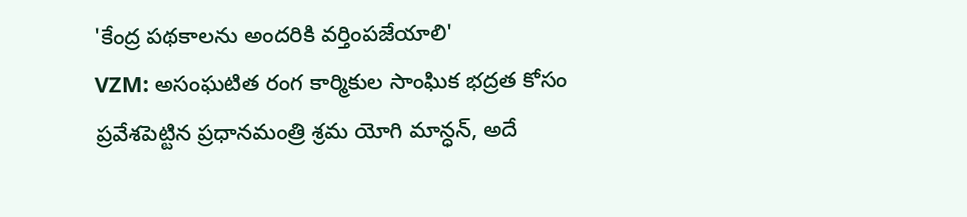'కేంద్ర పథకాలను అందరికి వర్తింపజేయాలి'
VZM: అసంఘటిత రంగ కార్మికుల సాంఘిక భద్రత కోసం ప్రవేశపెట్టిన ప్రధానమంత్రి శ్రమ యోగి మాన్ధన్, అదే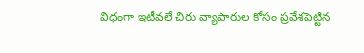విధంగా ఇటీవలే చిరు వ్యాపారుల కోసం ప్రవేశపెట్టిన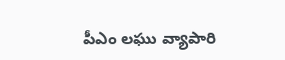పీఎం లఘు వ్యాపారి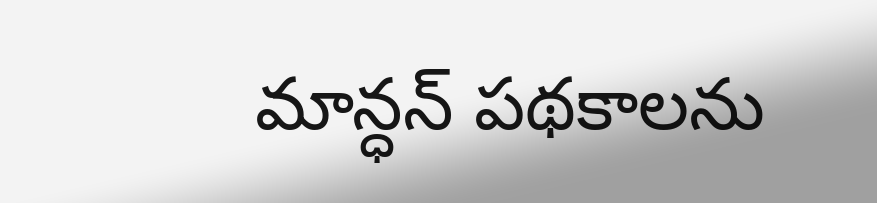మాన్ధన్ పథకాలను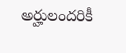అర్హులందరికీ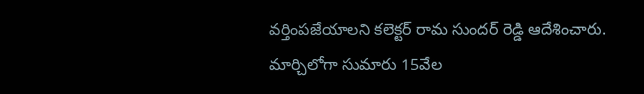వర్తింపజేయాలని కలెక్టర్ రామ సుందర్ రెడ్డి ఆదేశించారు. మార్చిలోగా సుమారు 15వేల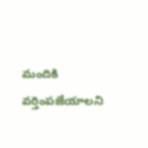మందికి వర్తింపజేయాలని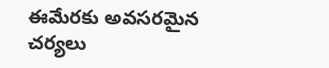ఈమేరకు అవసరమైన చర్యలు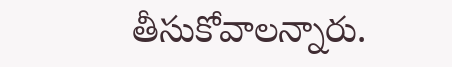తీసుకోవాలన్నారు.